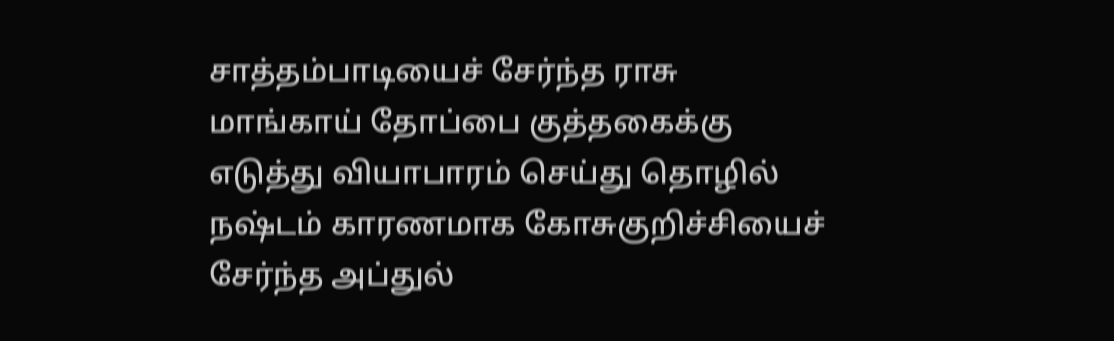சாத்தம்பாடியைச் சேர்ந்த ராசு மாங்காய் தோப்பை குத்தகைக்கு எடுத்து வியாபாரம் செய்து தொழில் நஷ்டம் காரணமாக கோசுகுறிச்சியைச் சேர்ந்த அப்துல்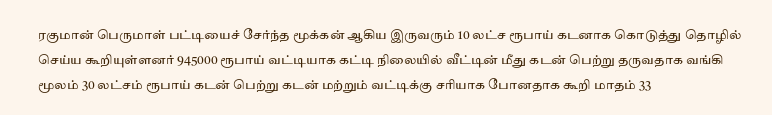ரகுமான் பெருமாள் பட்டியைச் சேர்ந்த மூக்கன் ஆகிய இருவரும் 10 லட்ச ரூபாய் கடனாக கொடுத்து தொழில் செய்ய கூறியுள்ளனர் 945000 ரூபாய் வட்டியாக கட்டி நிலையில் வீட்டின் மீது கடன் பெற்று தருவதாக வங்கி மூலம் 30 லட்சம் ரூபாய் கடன் பெற்று கடன் மற்றும் வட்டிக்கு சரியாக போனதாக கூறி மாதம் 33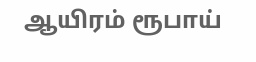ஆயிரம் ரூபாய்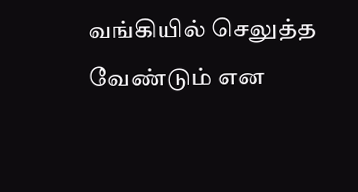வங்கியில் செலுத்த வேண்டும் என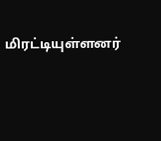மிரட்டியுள்ளனர்